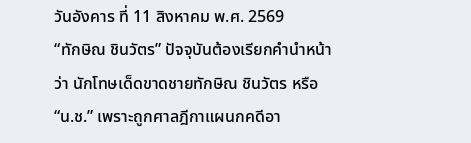วันอังคาร ที่ 11 สิงหาคม พ.ศ. 2569
“ทักษิณ ชินวัตร” ปัจจุบันต้องเรียกคำนำหน้าว่า นักโทษเด็ดขาดชายทักษิณ ชินวัตร หรือ“น.ช.” เพราะถูกศาลฎีกาแผนกคดีอา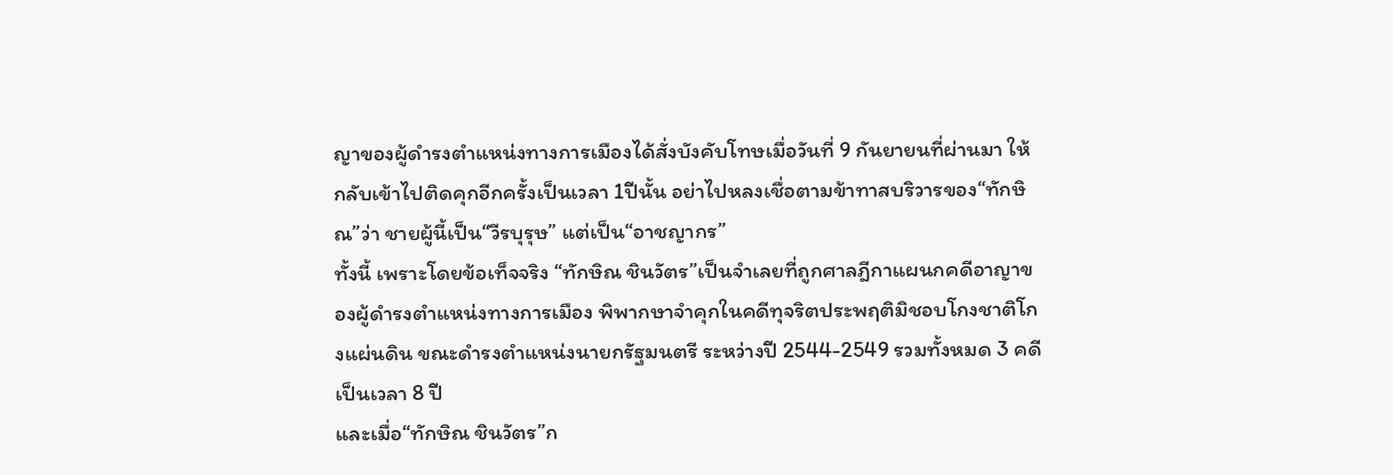ญาของผู้ดำรงตำแหน่งทางการเมืองได้สั่งบังคับโทษเมื่อวันที่ 9 กันยายนที่ผ่านมา ให้กลับเข้าไปติดคุกอีกครั้งเป็นเวลา 1ปีนั้น อย่าไปหลงเชื่อตามข้าทาสบริวารของ“ทักษิณ”ว่า ชายผู้นี้เป็น“วีรบุรุษ” แต่เป็น“อาชญากร”
ทั้งนี้ เพราะโดยข้อเท็จจริง “ทักษิณ ชินวัตร”เป็นจำเลยที่ถูกศาลฎีกาแผนกคดีอาญาของผู้ดำรงตำแหน่งทางการเมือง พิพากษาจำคุกในคดีทุจริตประพฤติมิชอบโกงชาติโกงแผ่นดิน ขณะดำรงตำแหน่งนายกรัฐมนตรี ระหว่างปี 2544-2549 รวมทั้งหมด 3 คดีเป็นเวลา 8 ปี
และเมื่อ“ทักษิณ ชินวัตร”ก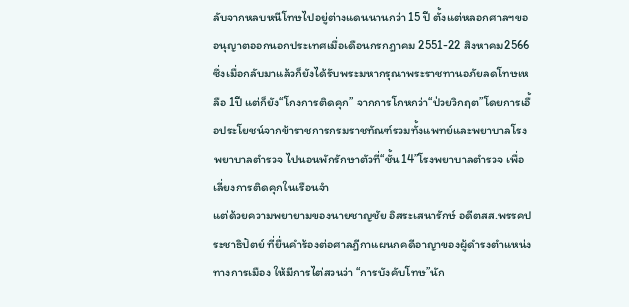ลับจากหลบหนีโทษไปอยู่ต่างแดนนานกว่า 15 ปี ตั้งแต่หลอกศาลฯขออนุญาตออกนอกประเทศเมื่อเดือนกรกฎาคม 2551-22 สิงหาคม2566 ซึ่งเมื่อกลับมาแล้วก็ยังได้รับพระมหากรุณาพระราชทานอภัยลดโทษเหลือ 1ปี แต่ก็ยัง“โกงการติดคุก” จากการโกหกว่า“ป่วยวิกฤต”โดยการเอื้อประโยชน์จากข้าราชการกรมราชทัณฑ์รวมทั้งแพทย์และพยาบาลโรงพยาบาลตำรวจ ไปนอนพักรักษาตัวที่“ชั้น14”โรงพยาบาลตำรวจ เพื่อเลี่ยงการติดคุกในเรือนจำ
แต่ด้วยความพยายามของนายชาญชัย อิสระเสนารักษ์ อดีตสส.พรรคประชาธิปัตย์ ที่ยื่นคำร้องต่อศาลฎีกาแผนกคดีอาญาของผู้ดำรงตำแหน่งทางการเมือง ให้มีการไต่สวนว่า “การบังคับโทษ”นัก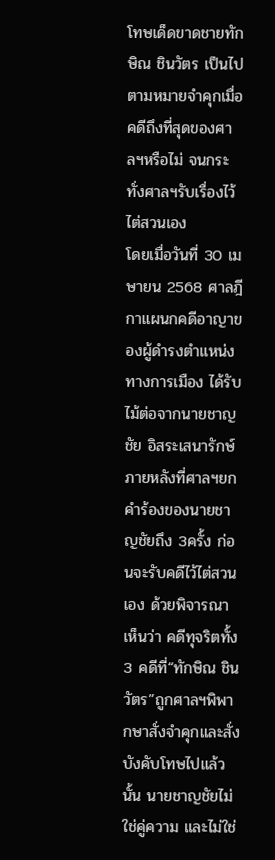โทษเด็ดขาดชายทักษิณ ชินวัตร เป็นไปตามหมายจำคุกเมื่อคดีถึงที่สุดของศาลฯหรือไม่ จนกระทั่งศาลฯรับเรื่องไว้ไต่สวนเอง
โดยเมื่อวันที่ 30 เมษายน 2568 ศาลฎีกาแผนกคดีอาญาของผู้ดำรงตำแหน่งทางการเมือง ได้รับไม้ต่อจากนายชาญชัย อิสระเสนารักษ์ ภายหลังที่ศาลฯยกคำร้องของนายชาญชัยถึง 3ครั้ง ก่อนจะรับคดีไว้ไต่สวนเอง ด้วยพิจารณาเห็นว่า คดีทุจริตทั้ง 3 คดีที่“ทักษิณ ชินวัตร”ถูกศาลฯพิพากษาสั่งจำคุกและสั่งบังคับโทษไปแล้วนั้น นายชาญชัยไม่ใช่คู่ความ และไม่ใช่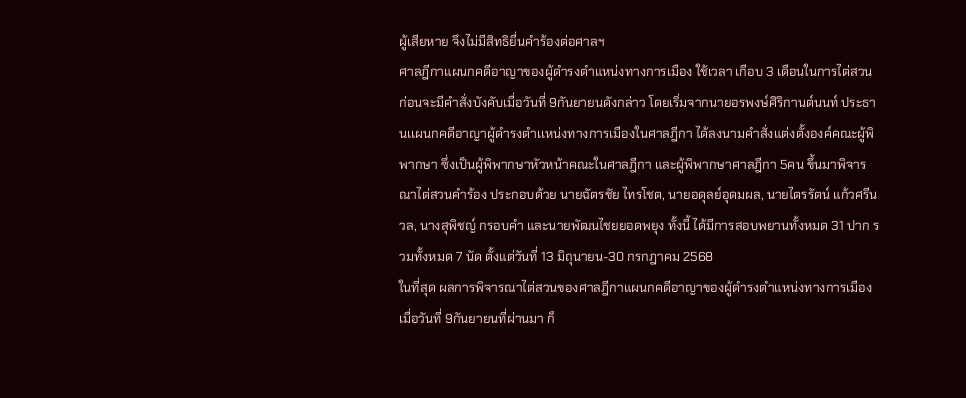ผู้เสียหาย จึงไม่มีสิทธิยื่นคำร้องต่อศาลฯ
ศาลฎีกาแผนกคดีอาญาของผู้ดำรงตำแหน่งทางการเมือง ใช้เวลา เกือบ 3 เดือนในการไต่สวน ก่อนจะมีคำสั่งบังคับเมื่อวันที่ 9กันยายนดังกล่าว โดยเริ่มจากนายอรพงษ์ศิริกานต์นนท์ ประธานเเผนกคดีอาญาผู้ดำรงตำเเหน่งทางการเมืองในศาลฎีกา ได้ลงนามคำสั่งแต่งตั้งองค์คณะผู้พิพากษา ซึ่งเป็นผู้พิพากษาหัวหน้าคณะในศาลฎีกา และผู้พิพากษาศาลฎีกา 5คน ขึ้นมาพิจารณาไต่สวนคำร้อง ประกอบด้วย นายฉัตรชัย ไทรโชต, นายอดุลย์อุดมผล, นายไตรรัตน์ แก้วศรีนวล, นางสุพิชญ์ กรอบคำ และนายพัฒนไชยยอดพยุง ทั้งนี้ ได้มีการสอบพยานทั้งหมด 31 ปาก รวมทั้งหมด 7 นัด ตั้งแต่วันที่ 13 มิถุนายน-30 กรกฎาคม 2568
ในที่สุด ผลการพิจารณาไต่สวนของศาลฎีกาแผนกคดีอาญาของผู้ดำรงตำแหน่งทางการเมือง เมื่อวันที่ 9กันยายนที่ผ่านมา ก็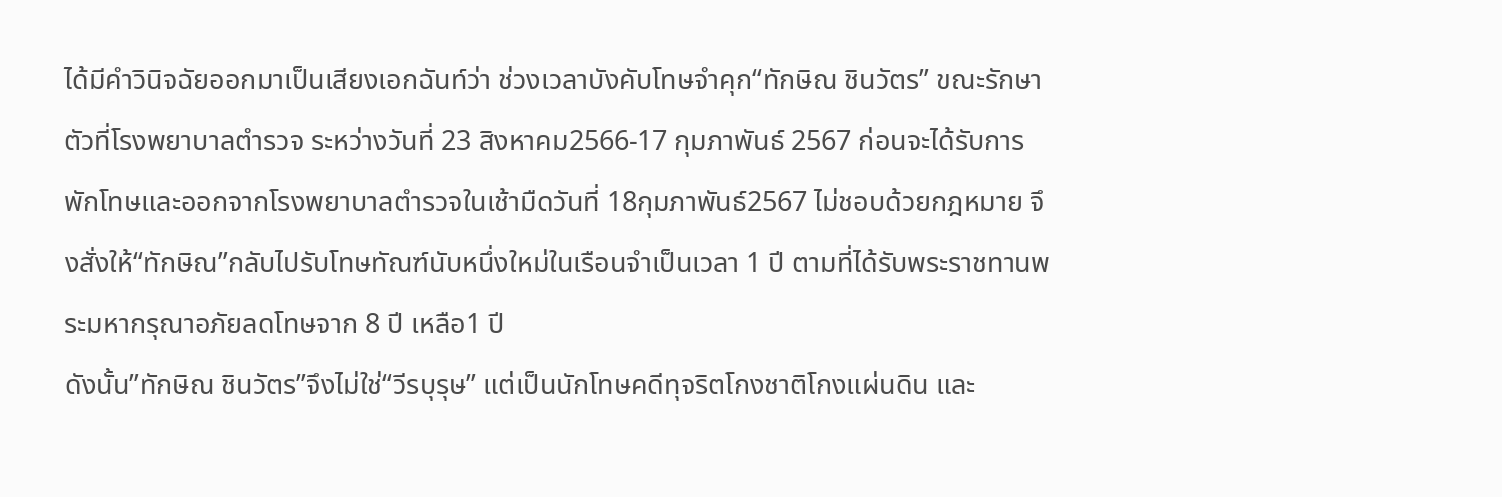ได้มีคำวินิจฉัยออกมาเป็นเสียงเอกฉันท์ว่า ช่วงเวลาบังคับโทษจำคุก“ทักษิณ ชินวัตร” ขณะรักษาตัวที่โรงพยาบาลตำรวจ ระหว่างวันที่ 23 สิงหาคม2566-17 กุมภาพันธ์ 2567 ก่อนจะได้รับการพักโทษและออกจากโรงพยาบาลตำรวจในเช้ามืดวันที่ 18กุมภาพันธ์2567 ไม่ชอบด้วยกฎหมาย จึงสั่งให้“ทักษิณ”กลับไปรับโทษทัณฑ์นับหนึ่งใหม่ในเรือนจำเป็นเวลา 1 ปี ตามที่ได้รับพระราชทานพระมหากรุณาอภัยลดโทษจาก 8 ปี เหลือ1 ปี
ดังนั้น”ทักษิณ ชินวัตร”จึงไม่ใช่“วีรบุรุษ” แต่เป็นนักโทษคดีทุจริตโกงชาติโกงแผ่นดิน และ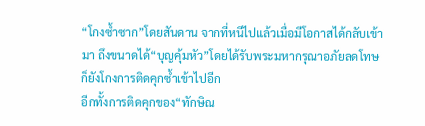“โกงซ้ำซาก”โดยสันดาน จากที่หนีไปแล้วเมื่อมีโอกาสได้กลับเข้ามา ถึงขนาดได้“บุญคุ้มหัว”โดยได้รับพระมหากรุณาอภัยลดโทษ ก็ยังโกงการติดคุกซ้ำเข้าไปอีก
อีกทั้งการติดคุกของ“ทักษิณ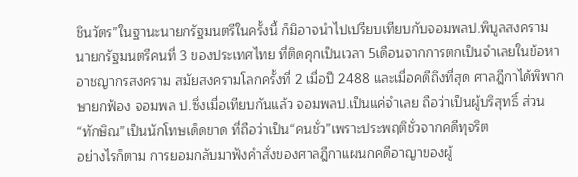ชินวัตร”ในฐานะนายกรัฐมนตรีในครั้งนี้ ก็มิอาจนำไปเปรียบเทียบกับจอมพลป.พิบูลสงคราม นายกรัฐมนตรีคนที่ 3 ของประเทศไทย ที่ติดคุกเป็นเวลา 5เดือนจากการตกเป็นจำเลยในข้อหาอาชญากรสงคราม สมัยสงครามโลกครั้งที่ 2 เมื่อปี 2488 และเมื่อคดีถึงที่สุด ศาลฎีกาได้พิพากษายกฟ้อง จอมพล ป.ซึ่งเมื่อเทียบกันแล้ว จอมพลป.เป็นแค่จำเลย ถือว่าเป็นผู้บริสุทธิ์ ส่วน“ทักษิณ”เป็นนักโทษเด็ดขาด ที่ถือว่าเป็น“คนชั่ว”เพราะประพฤติชั่วจากคดีทุจริต
อย่างไรก็ตาม การยอมกลับมาฟังคำสั่งของศาลฎีกาแผนกคดีอาญาของผู้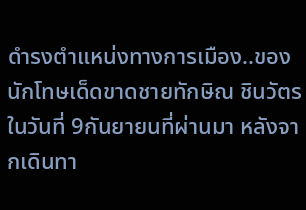ดำรงตำแหน่งทางการเมือง..ของนักโทษเด็ดขาดชายทักษิณ ชินวัตร ในวันที่ 9กันยายนที่ผ่านมา หลังจากเดินทา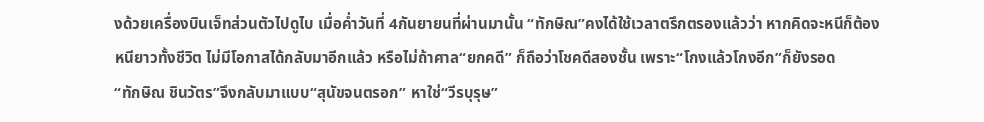งด้วยเครื่องบินเจ็ทส่วนตัวไปดูไบ เมื่อค่ำวันที่ 4กันยายนที่ผ่านมานั้น “ทักษิณ”คงได้ใช้เวลาตรึกตรองแล้วว่า หากคิดจะหนีก็ต้องหนียาวทั้งชีวิต ไม่มีโอกาสได้กลับมาอีกแล้ว หรือไม่ถ้าศาล“ยกคดี” ก็ถือว่าโชคดีสองชั้น เพราะ“โกงแล้วโกงอีก”ก็ยังรอด
“ทักษิณ ชินวัตร”จึงกลับมาแบบ“สุนัขจนตรอก” หาใช่“วีรบุรุษ”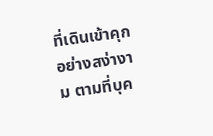ที่เดินเข้าคุกอย่างสง่างาม ตามที่บุค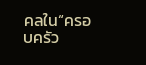คลใน“ครอบครัว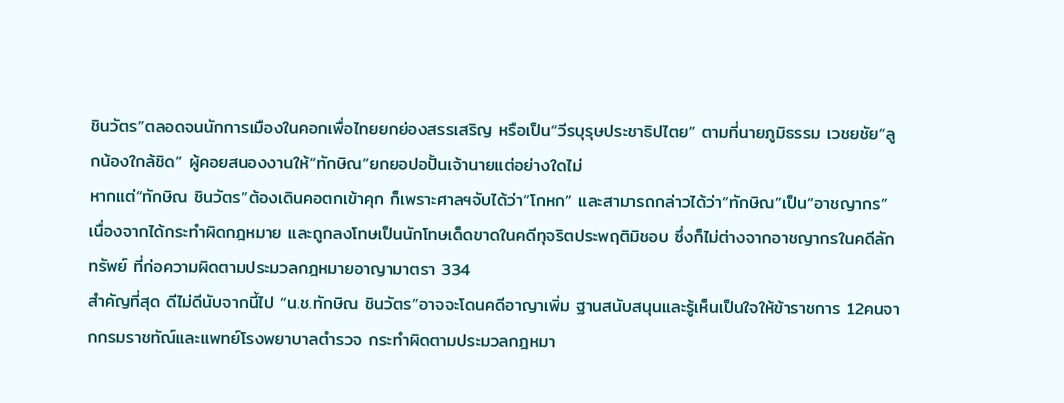ชินวัตร”ตลอดจนนักการเมืองในคอกเพื่อไทยยกย่องสรรเสริญ หรือเป็น“วีรบุรุษประชาธิปไตย” ตามที่นายภูมิธรรม เวชยชัย“ลูกน้องใกล้ชิด” ผู้คอยสนองงานให้“ทักษิณ”ยกยอปอปั้นเจ้านายแต่อย่างใดไม่
หากแต่“ทักษิณ ชินวัตร”ต้องเดินคอตกเข้าคุก ก็เพราะศาลฯจับได้ว่า“โกหก” และสามารถกล่าวได้ว่า“ทักษิณ”เป็น“อาชญากร” เนื่องจากได้กระทำผิดกฎหมาย และถูกลงโทษเป็นนักโทษเด็ดขาดในคดีทุจริตประพฤติมิชอบ ซึ่งก็ไม่ต่างจากอาชญากรในคดีลักทรัพย์ ที่ก่อความผิดตามประมวลกฎหมายอาญามาตรา 334
สำคัญที่สุด ดีไม่ดีนับจากนี้ไป “น.ช.ทักษิณ ชินวัตร”อาจจะโดนคดีอาญาเพิ่ม ฐานสนับสนุนและรู้เห็นเป็นใจให้ข้าราชการ 12คนจากกรมราชทัณ์และแพทย์โรงพยาบาลตำรวจ กระทำผิดตามประมวลกฎหมา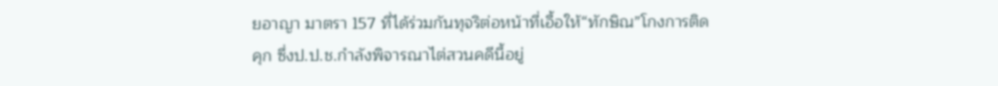ยอาญา มาตรา 157 ที่ได้ร่วมกันทุจริต่อหน้าที่เอื้อให้“ทักษิณ”โกงการติดคุก ซึ่งป.ป.ช.กำลังพิจารณาไต่สวนคดีนี้อยู่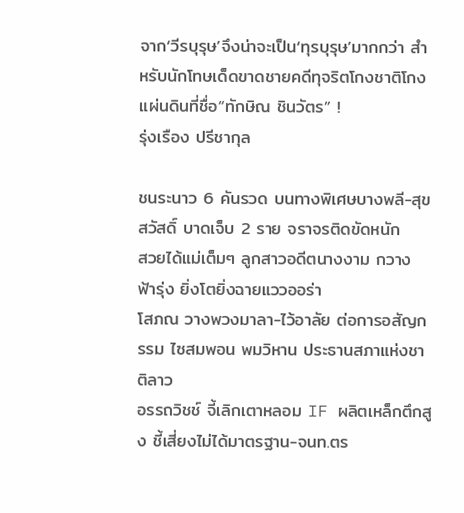จาก‘วีรบุรุษ’จึงน่าจะเป็น‘ทุรบุรุษ’มากกว่า สำหรับนักโทษเด็ดขาดชายคดีทุจริตโกงชาติโกงแผ่นดินที่ชื่อ“ทักษิณ ชินวัตร” !
รุ่งเรือง ปรีชากุล

ชนระนาว 6 คันรวด บนทางพิเศษบางพลี-สุขสวัสดิ์ บาดเจ็บ 2 ราย จราจรติดขัดหนัก
สวยได้แม่เต็มๆ ลูกสาวอดีตนางงาม กวาง ฟ้ารุ่ง ยิ่งโตยิ่งฉายแววออร่า
โสภณ วางพวงมาลา-ไว้อาลัย ต่อการอสัญกรรม ไซสมพอน พมวิหาน ประธานสภาแห่งชาติลาว
อรรถวิชช์ จี้เลิกเตาหลอม IF ผลิตเหล็กตึกสูง ชี้เสี่ยงไม่ได้มาตรฐาน-จนท.ตร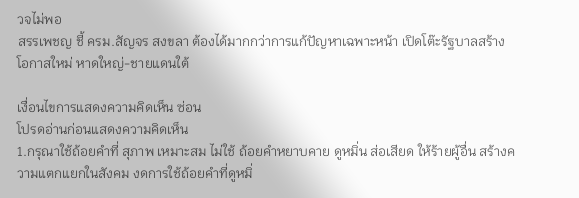วจไม่พอ
สรรเพชญ ชี้ ครม.สัญจร สงขลา ต้องได้มากกว่าการแก้ปัญหาเฉพาะหน้า เปิดโต๊ะรัฐบาลสร้างโอกาสใหม่ หาดใหญ่-ชายแดนใต้

เงื่อนไขการแสดงความคิดเห็น ซ่อน
โปรดอ่านก่อนแสดงความคิดเห็น
1.กรุณาใช้ถ้อยคำที่ สุภาพ เหมาะสม ไม่ใช้ ถ้อยคำหยาบคาย ดูหมิ่น ส่อเสียด ให้ร้ายผู้อื่น สร้างความแตกแยกในสังคม งดการใช้ถ้อยคำที่ดูหมิ่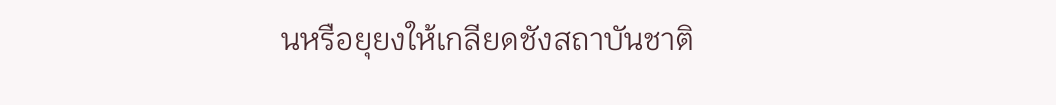นหรือยุยงให้เกลียดชังสถาบันชาติ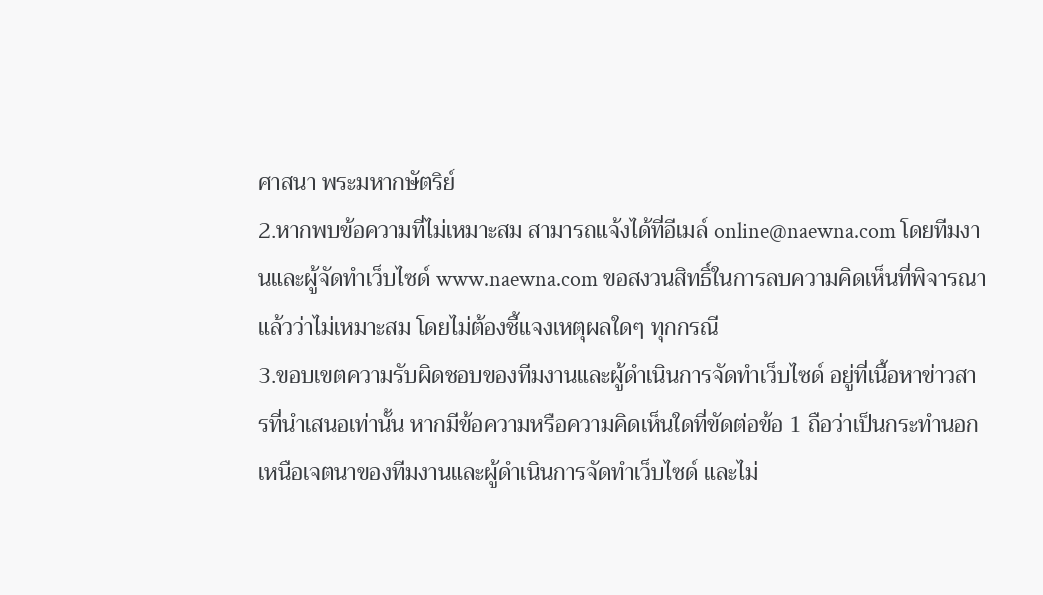ศาสนา พระมหากษัตริย์
2.หากพบข้อความที่ไม่เหมาะสม สามารถแจ้งได้ที่อีเมล์ online@naewna.com โดยทีมงานและผู้จัดทำเว็บไซด์ www.naewna.com ขอสงวนสิทธิ์ในการลบความคิดเห็นที่พิจารณาแล้วว่าไม่เหมาะสม โดยไม่ต้องชี้แจงเหตุผลใดๆ ทุกกรณี
3.ขอบเขตความรับผิดชอบของทีมงานและผู้ดำเนินการจัดทำเว็บไซด์ อยู่ที่เนื้อหาข่าวสารที่นำเสนอเท่านั้น หากมีข้อความหรือความคิดเห็นใดที่ขัดต่อข้อ 1 ถือว่าเป็นกระทำนอกเหนือเจตนาของทีมงานและผู้ดำเนินการจัดทำเว็บไซด์ และไม่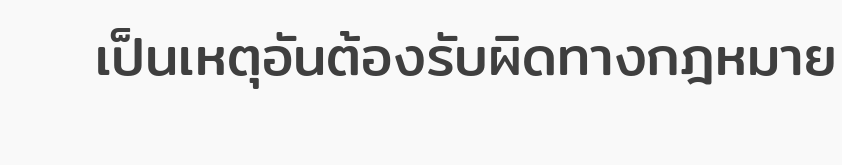เป็นเหตุอันต้องรับผิดทางกฎหมาย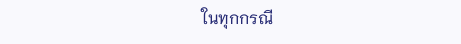ในทุกกรณี